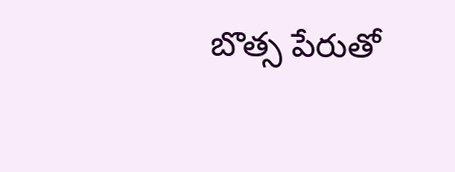బొత్స పేరుతో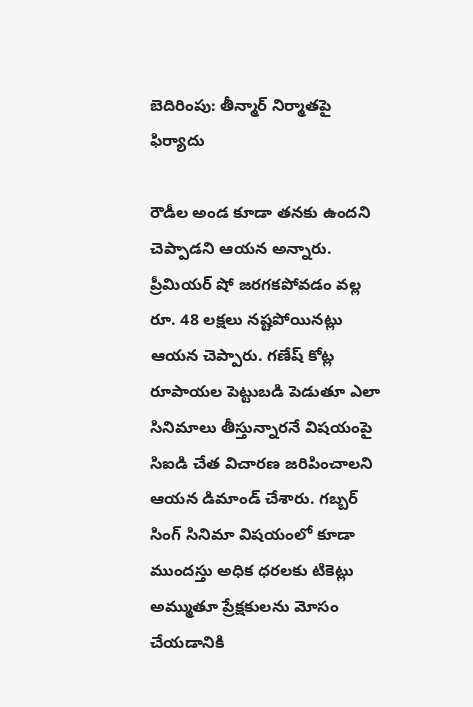బెదిరింపు: తీన్మార్ నిర్మాతపై ఫిర్యాదు

రౌడీల అండ కూడా తనకు ఉందని చెప్పాడని ఆయన అన్నారు. ప్రీమియర్ షో జరగకపోవడం వల్ల రూ. 48 లక్షలు నష్టపోయినట్లు ఆయన చెప్పారు. గణేష్ కోట్ల రూపాయల పెట్టుబడి పెడుతూ ఎలా సినిమాలు తీస్తున్నారనే విషయంపై సిఐడి చేత విచారణ జరిపించాలని ఆయన డిమాండ్ చేశారు. గబ్బర్ సింగ్ సినిమా విషయంలో కూడా ముందస్తు అధిక ధరలకు టికెట్లు అమ్ముతూ ప్రేక్షకులను మోసం చేయడానికి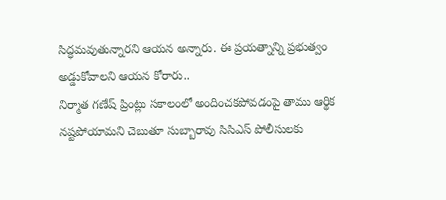సిద్ధమవుతున్నారని ఆయన అన్నారు. ఈ ప్రయత్నాన్ని ప్రభుత్వం అడ్డుకోవాలని ఆయన కోరారు..
నిర్మాత గణేష్ ప్రింట్లు సకాలంలో అందించకపోవడంపై తాము ఆర్థిక నష్టపోయామని చెబుతూ సుబ్బారావు సిసిఎస్ పోలీసులకు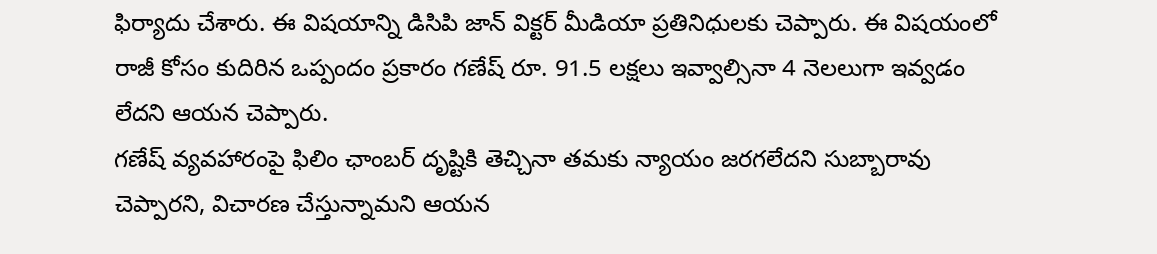ఫిర్యాదు చేశారు. ఈ విషయాన్ని డిసిపి జాన్ విక్టర్ మీడియా ప్రతినిధులకు చెప్పారు. ఈ విషయంలో రాజీ కోసం కుదిరిన ఒప్పందం ప్రకారం గణేష్ రూ. 91.5 లక్షలు ఇవ్వాల్సినా 4 నెలలుగా ఇవ్వడం లేదని ఆయన చెప్పారు.
గణేష్ వ్యవహారంపై ఫిలిం ఛాంబర్ దృష్టికి తెచ్చినా తమకు న్యాయం జరగలేదని సుబ్బారావు చెప్పారని, విచారణ చేస్తున్నామని ఆయన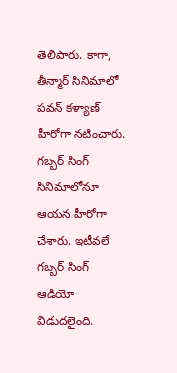తెలిపారు. కాగా, తీన్మార్ సినిమాలో పవన్ కళ్యాణ్ హీరోగా నటించారు. గబ్బర్ సింగ్ సినిమాలోనూ ఆయన హీరోగా చేశారు. ఇటీవలే గబ్బర్ సింగ్ ఆడియో విడుదలైంది.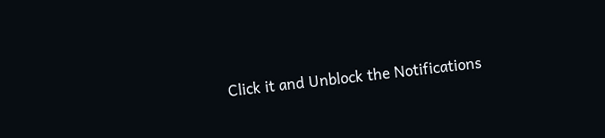Click it and Unblock the Notifications